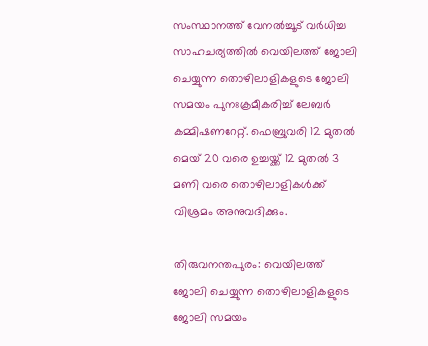സംസ്ഥാനത്ത് വേനൽച്ചൂട് വർധിച്ച സാഹചര്യത്തിൽ വെയിലത്ത് ജോലി ചെയ്യുന്ന തൊഴിലാളികളുടെ ജോലി സമയം പുനഃക്രമീകരിച്ച് ലേബർ കമ്മിഷണറേറ്റ്. ഫെബ്രുവരി 12 മുതൽ മെയ് 20 വരെ ഉച്ചയ്ക്ക് 12 മുതൽ 3 മണി വരെ തൊഴിലാളികൾക്ക് വിശ്രമം അനുവദിക്കും.

തിരുവനന്തപുരം: വെയിലത്ത് ജോലി ചെയ്യുന്ന തൊഴിലാളികളുടെ ജോലി സമയം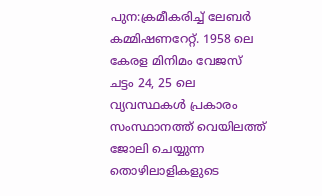പുന:ക്രമീകരിച്ച് ലേബർ കമ്മിഷണറേറ്റ്. 1958 ലെ കേരള മിനിമം വേജസ് ചട്ടം 24, 25 ലെ വ്യവസ്ഥകൾ പ്രകാരം സംസ്ഥാനത്ത് വെയിലത്ത് ജോലി ചെയ്യുന്ന തൊഴിലാളികളുടെ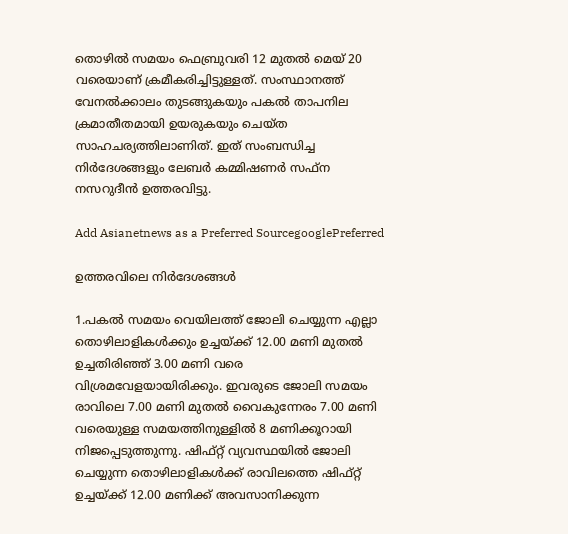തൊഴിൽ സമയം ഫെബ്രുവരി 12 മുതൽ മെയ് 20 വരെയാണ് ക്രമീകരിച്ചിട്ടുള്ളത്. സംസ്ഥാനത്ത് വേനൽക്കാലം തുടങ്ങുകയും പകൽ താപനില ക്രമാതീതമായി ഉയരുകയും ചെയ്ത സാഹചര്യത്തിലാണിത്. ഇത് സംബന്ധിച്ച നിർദേശങ്ങളും ലേബർ കമ്മിഷണർ സഫ്ന നസറുദീൻ ഉത്തരവിട്ടു.

Add Asianetnews as a Preferred SourcegooglePreferred

ഉത്തരവിലെ നിർദേശങ്ങൾ

1.പകൽ സമയം വെയിലത്ത് ജോലി ചെയ്യുന്ന എല്ലാ തൊഴിലാളികൾക്കും ഉച്ചയ്ക്ക് 12.00 മണി മുതൽ ഉച്ചതിരിഞ്ഞ് 3.00 മണി വരെ വിശ്രമവേളയായിരിക്കും. ഇവരുടെ ജോലി സമയം രാവിലെ 7.00 മണി മുതൽ വൈകുന്നേരം 7.00 മണി വരെയുള്ള സമയത്തിനുള്ളിൽ 8 മണിക്കൂറായി നിജപ്പെടുത്തുന്നു. ഷിഫ്റ്റ് വ്യവസ്ഥയിൽ ജോലി ചെയ്യുന്ന തൊഴിലാളികൾക്ക് രാവിലത്തെ ഷിഫ്റ്റ് ഉച്ചയ്ക്ക് 12.00 മണിക്ക് അവസാനിക്കുന്ന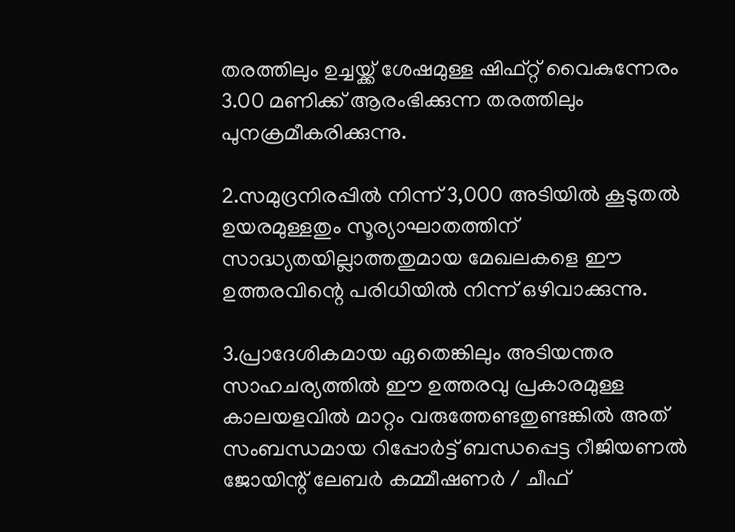തരത്തിലും ഉച്ചയ്ക്ക് ശേഷമുള്ള ഷിഫ്റ്റ് വൈകുന്നേരം 3.00 മണിക്ക് ആരംഭിക്കുന്ന തരത്തിലും പുനക്രമീകരിക്കുന്നു.

2.സമുദ്രനിരപ്പിൽ നിന്ന് 3,000 അടിയിൽ കൂടുതൽ ഉയരമുള്ളതും സൂര്യാഘാതത്തിന് സാദ്ധ്യതയില്ലാത്തതുമായ മേഖലകളെ ഈ ഉത്തരവിന്റെ പരിധിയിൽ നിന്ന് ഒഴിവാക്കുന്നു.

3.പ്രാദേശികമായ ഏതെങ്കിലും അടിയന്തര സാഹചര്യത്തിൽ ഈ ഉത്തരവു പ്രകാരമുള്ള കാലയളവിൽ മാറ്റം വരുത്തേണ്ടതുണ്ടങ്കിൽ അത് സംബന്ധമായ റിപ്പോർട്ട് ബന്ധപ്പെട്ട റീജിയണൽ ജോയിന്റ് ലേബർ കമ്മീഷണർ / ചീഫ്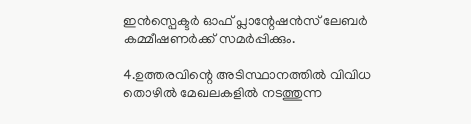ഇൻസ്പെക്ടർ ഓഫ് പ്ലാന്റേഷൻസ് ലേബർ കമ്മീഷണർക്ക് സമർപ്പിക്കും.

4.ഉത്തരവിന്റെ അടിസ്ഥാനത്തിൽ വിവിധ തൊഴിൽ മേഖലകളിൽ നടത്തുന്ന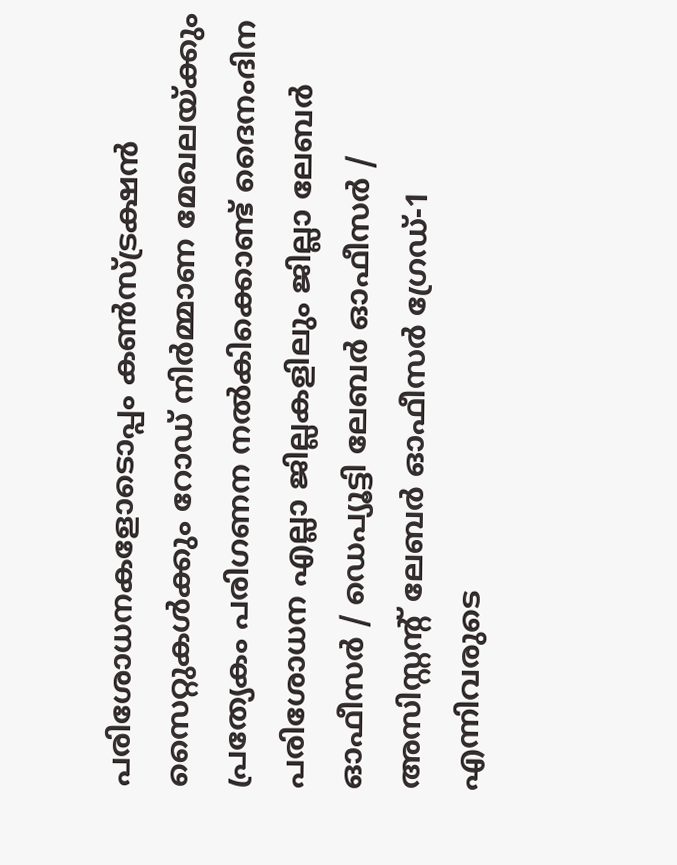പരിശോധനകളോടൊപ്പം കൺസ്ട്രക്ഷൻ സൈറ്റുകൾക്കും റോഡ് നിർമ്മാണ മേഖലയ്ക്കും പ്രത്യേകം പരിഗണന നൽകിക്കൊണ്ട് ദൈനംദിന പരിശോധന എല്ലാ ജില്ലകളിലും ജില്ലാ ലേബർ ഓഫീസർ / ഡെപ്യൂട്ടി ലേബർ ഓഫീസർ / അസിസ്റ്റന്റ് ലേബർ ഓഫീസർ ഗ്രേഡ്-1 എന്നിവരുടെ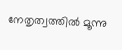നേതൃത്വത്തിൽ മൂന്നു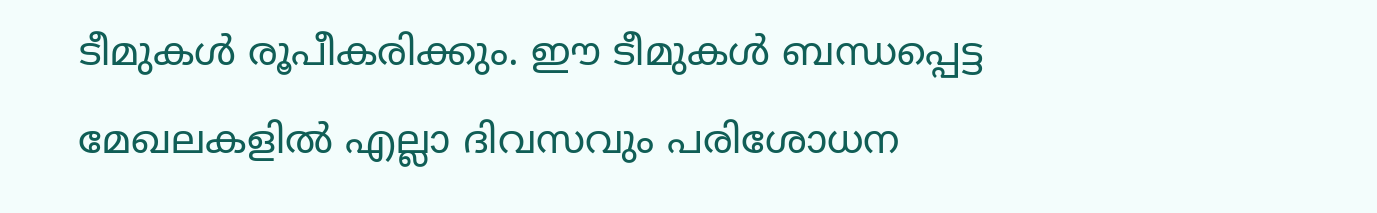ടീമുകൾ രൂപീകരിക്കും. ഈ ടീമുകൾ ബന്ധപ്പെട്ട മേഖലകളിൽ എല്ലാ ദിവസവും പരിശോധന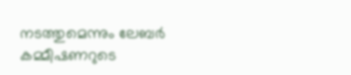നടത്തുമെന്നും ലേബർ കമ്മീഷണറുടെ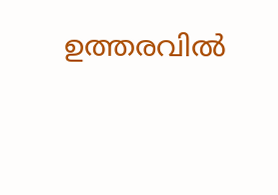ഉത്തരവിൽ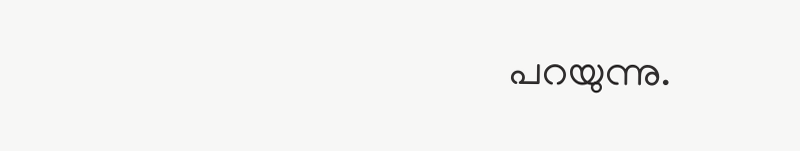പറയുന്നു.